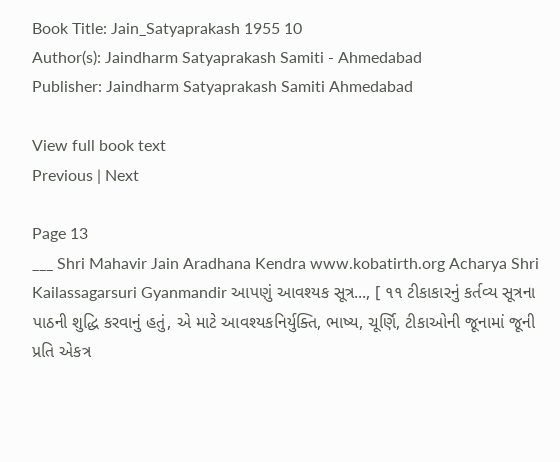Book Title: Jain_Satyaprakash 1955 10
Author(s): Jaindharm Satyaprakash Samiti - Ahmedabad
Publisher: Jaindharm Satyaprakash Samiti Ahmedabad

View full book text
Previous | Next

Page 13
___ Shri Mahavir Jain Aradhana Kendra www.kobatirth.org Acharya Shri Kailassagarsuri Gyanmandir આપણું આવશ્યક સૂત્ર..., [ ૧૧ ટીકાકારનું કર્તવ્ય સૂત્રના પાઠની શુદ્ધિ કરવાનું હતું, એ માટે આવશ્યકનિર્યુક્તિ, ભાષ્ય, ચૂર્ણિ, ટીકાઓની જૂનામાં જૂની પ્રતિ એકત્ર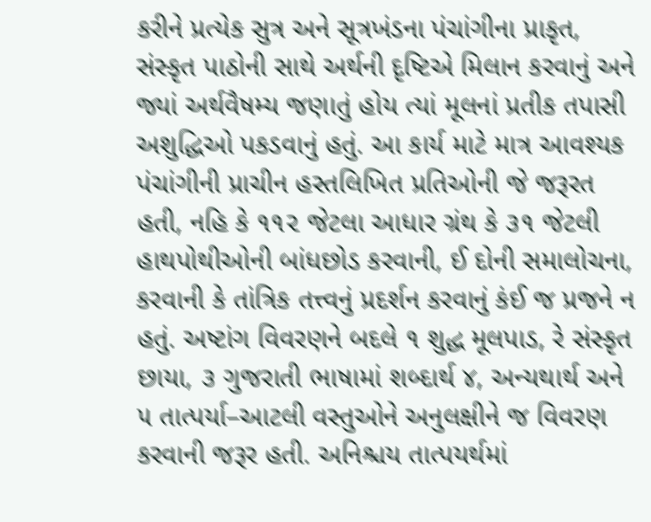કરીને પ્રત્યેક સુત્ર અને સૂત્રખંડના પંચાંગીના પ્રાકૃત, સંસ્કૃત પાઠોની સાથે અર્થની દૃષ્ટિએ મિલાન કરવાનું અને જ્યાં અર્થવૈષમ્ય જણાતું હોય ત્યાં મૂલનાં પ્રતીક તપાસી અશુદ્ધિઓ પકડવાનું હતું. આ કાર્ય માટે માત્ર આવશ્યક પંચાંગીની પ્રાચીન હસ્તલિખિત પ્રતિઓની જે જરૂરત હતી, નહિ કે ૧૧૨ જેટલા આધાર ગ્રંથ કે ૩૧ જેટલી હાથપોથીઓની બાંધછોડ કરવાની, ઈ દોની સમાલોચના, કરવાની કે તાંત્રિક તત્ત્વનું પ્રદર્શન કરવાનું કંઈ જ પ્રજને ન હતું. અષ્ટાંગ વિવરણને બદલે ૧ શુદ્ધ મૂલપાડ, રે સંસ્કૃત છાયા, ૩ ગુજરાતી ભાષામાં શબ્દાર્થ ૪, અન્યથાર્થ અને ૫ તાત્પર્યા–આટલી વસ્તુઓને અનુલક્ષીને જ વિવરણ કરવાની જરૂર હતી. અનિશ્ચય તાત્પયર્થમાં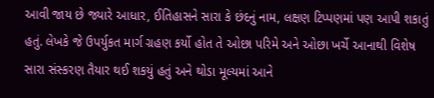આવી જાય છે જ્યારે આધાર, ઈતિહાસને સારા કે છંદનું નામ, લક્ષણ ટિપ્પણમાં પણ આપી શકાતું હતું. લેખકે જે ઉપર્યુકત માર્ગ ગ્રહણ કર્યો હોત તે ઓછા પરિમે અને ઓછા ખર્ચે આનાથી વિશેષ સારા સંસ્કરણ તૈયાર થઈ શકયું હતું અને થોડા મૂલ્યમાં આને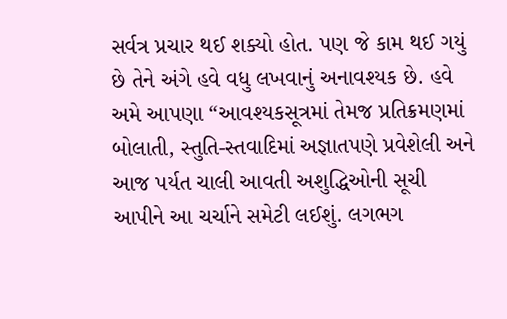સર્વત્ર પ્રચાર થઈ શક્યો હોત. પણ જે કામ થઈ ગયું છે તેને અંગે હવે વધુ લખવાનું અનાવશ્યક છે. હવે અમે આપણા “આવશ્યકસૂત્રમાં તેમજ પ્રતિક્રમણમાં બોલાતી, સ્તુતિ-સ્તવાદિમાં અજ્ઞાતપણે પ્રવેશેલી અને આજ પર્યત ચાલી આવતી અશુદ્ધિઓની સૂચી આપીને આ ચર્ચાને સમેટી લઈશું. લગભગ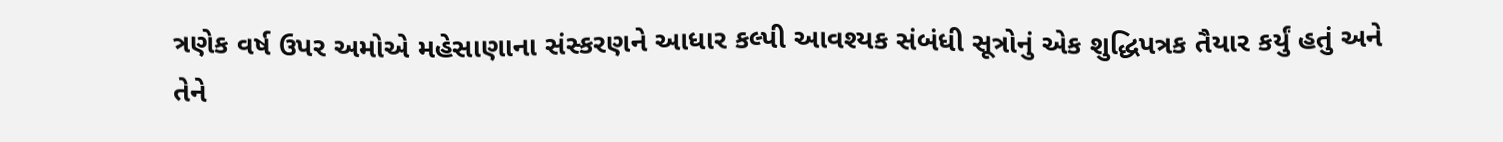ત્રણેક વર્ષ ઉપર અમોએ મહેસાણાના સંસ્કરણને આધાર કલ્પી આવશ્યક સંબંધી સૂત્રોનું એક શુદ્ધિપત્રક તૈયાર કર્યું હતું અને તેને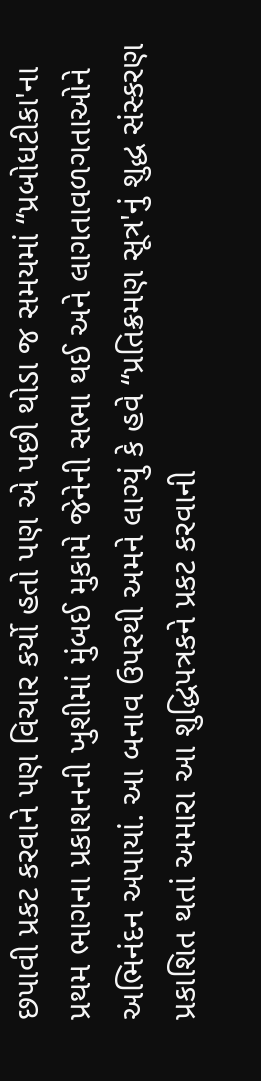છપાવી પ્રકટ કરવાને પણ વિચાર કર્યો હતો પણ એ પછી થોડા જ સમયમાં “પ્રબોધટીકા'ના પ્રથમ ભાગના પ્રકાશનની ખુશીમાં મુંબઈ મુકામે જેનેની સભા થઈ અને લાગતાવળગતાઓને અભિનંદન અપાયાં. આ બનાવ ઉપરથી અમને લાગ્યું કે હવે “પ્રતિક્રમણ સૂત્ર'નું શુદ્ધ સંસ્કરણ પ્રકાશિત થતાં અમારા આ શુદ્ધિપત્રકને પ્રકટ કરવાની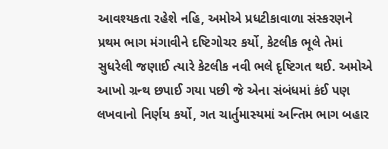આવશ્યકતા રહેશે નહિ, અમોએ પ્રધટીકાવાળા સંસ્કરણને પ્રથમ ભાગ મંગાવીને દષ્ટિગોચર કર્યો, કેટલીક ભૂલે તેમાં સુધરેલી જણાઈ ત્યારે કેટલીક નવી ભલે દૃષ્ટિગત થઈ. અમોએ આખો ગ્રન્થ છપાઈ ગયા પછી જે એના સંબંધમાં કંઈ પણ લખવાનો નિર્ણય કર્યો, ગત ચાર્તુમાસ્યમાં અન્તિમ ભાગ બહાર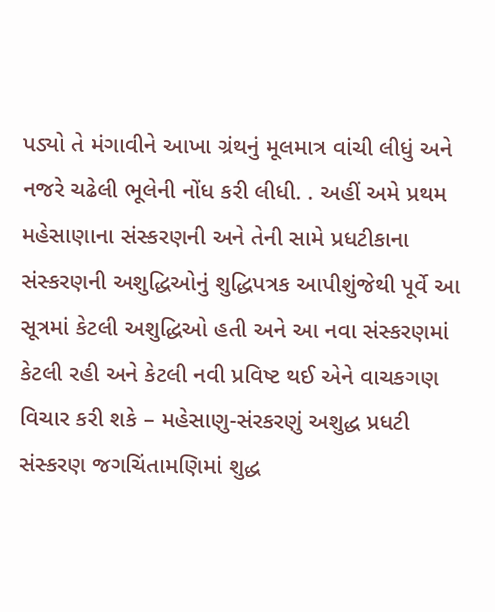પડ્યો તે મંગાવીને આખા ગ્રંથનું મૂલમાત્ર વાંચી લીધું અને નજરે ચઢેલી ભૂલેની નોંધ કરી લીધી. . અહીં અમે પ્રથમ મહેસાણાના સંસ્કરણની અને તેની સામે પ્રધટીકાના સંસ્કરણની અશુદ્ધિઓનું શુદ્ધિપત્રક આપીશુંજેથી પૂર્વે આ સૂત્રમાં કેટલી અશુદ્ધિઓ હતી અને આ નવા સંસ્કરણમાં કેટલી રહી અને કેટલી નવી પ્રવિષ્ટ થઈ એને વાચકગણ વિચાર કરી શકે – મહેસાણુ-સંરકરણું અશુદ્ધ પ્રધટી સંસ્કરણ જગચિંતામણિમાં શુદ્ધ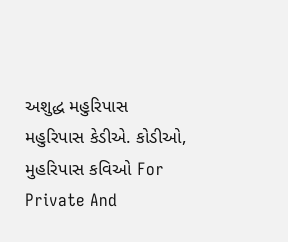અશુદ્ધ મહુરિપાસ મહુરિપાસ કેડીએ. કોડીઓ, મુહરિપાસ કવિઓ For Private And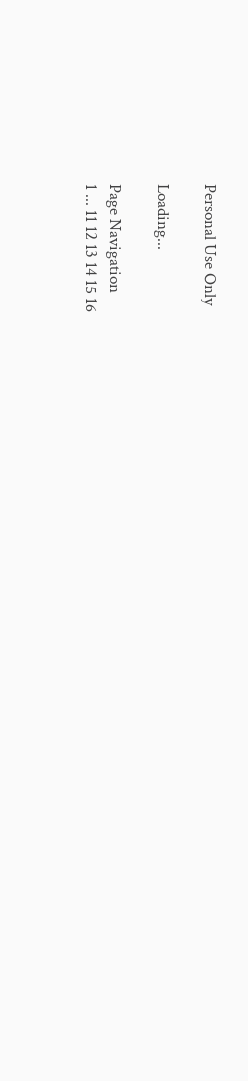Personal Use Only

Loading...

Page Navigation
1 ... 11 12 13 14 15 16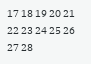17 18 19 20 21 22 23 24 25 26 27 28